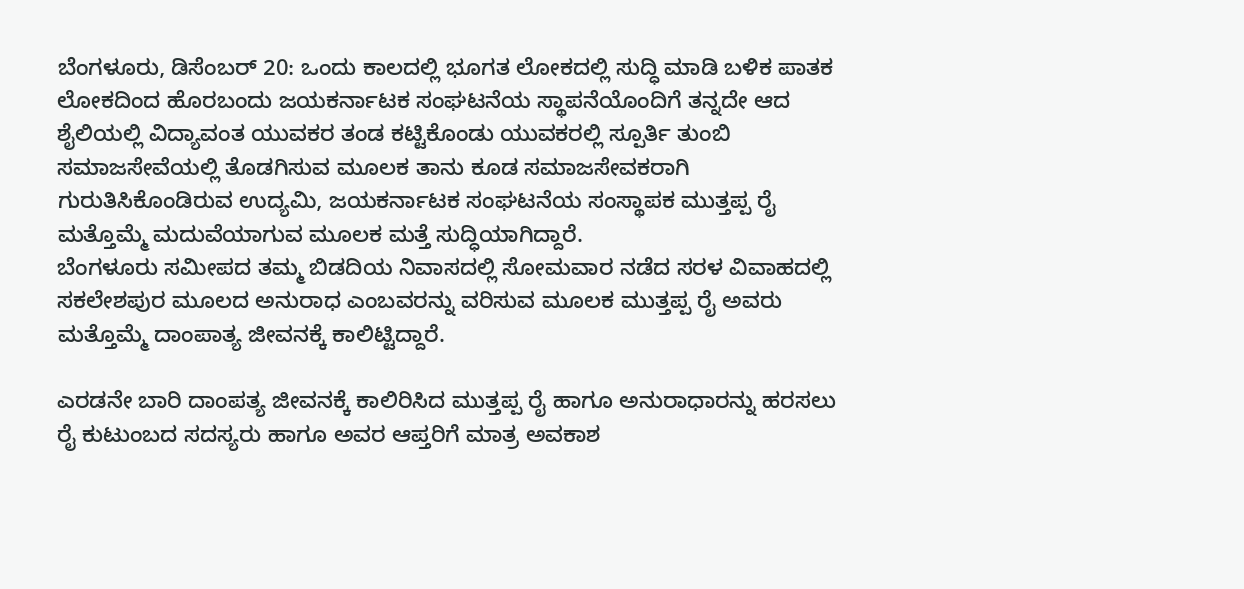ಬೆಂಗಳೂರು, ಡಿಸೆಂಬರ್ 20: ಒಂದು ಕಾಲದಲ್ಲಿ ಭೂಗತ ಲೋಕದಲ್ಲಿ ಸುದ್ಧಿ ಮಾಡಿ ಬಳಿಕ ಪಾತಕ ಲೋಕದಿಂದ ಹೊರಬಂದು ಜಯಕರ್ನಾಟಕ ಸಂಘಟನೆಯ ಸ್ಥಾಪನೆಯೊಂದಿಗೆ ತನ್ನದೇ ಆದ ಶೈಲಿಯಲ್ಲಿ ವಿದ್ಯಾವಂತ ಯುವಕರ ತಂಡ ಕಟ್ಟಿಕೊಂಡು ಯುವಕರಲ್ಲಿ ಸ್ಪೂರ್ತಿ ತುಂಬಿ ಸಮಾಜಸೇವೆಯಲ್ಲಿ ತೊಡಗಿಸುವ ಮೂಲಕ ತಾನು ಕೂಡ ಸಮಾಜಸೇವಕರಾಗಿ ಗುರುತಿಸಿಕೊಂಡಿರುವ ಉದ್ಯಮಿ, ಜಯಕರ್ನಾಟಕ ಸಂಘಟನೆಯ ಸಂಸ್ಥಾಪಕ ಮುತ್ತಪ್ಪ ರೈ ಮತ್ತೊಮ್ಮೆ ಮದುವೆಯಾಗುವ ಮೂಲಕ ಮತ್ತೆ ಸುದ್ಧಿಯಾಗಿದ್ದಾರೆ.
ಬೆಂಗಳೂರು ಸಮೀಪದ ತಮ್ಮ ಬಿಡದಿಯ ನಿವಾಸದಲ್ಲಿ ಸೋಮವಾರ ನಡೆದ ಸರಳ ವಿವಾಹದಲ್ಲಿ ಸಕಲೇಶಪುರ ಮೂಲದ ಅನುರಾಧ ಎಂಬವರನ್ನು ವರಿಸುವ ಮೂಲಕ ಮುತ್ತಪ್ಪ ರೈ ಅವರು ಮತ್ತೊಮ್ಮೆ ದಾಂಪಾತ್ಯ ಜೀವನಕ್ಕೆ ಕಾಲಿಟ್ಟಿದ್ದಾರೆ.

ಎರಡನೇ ಬಾರಿ ದಾಂಪತ್ಯ ಜೀವನಕ್ಕೆ ಕಾಲಿರಿಸಿದ ಮುತ್ತಪ್ಪ ರೈ ಹಾಗೂ ಅನುರಾಧಾರನ್ನು ಹರಸಲು ರೈ ಕುಟುಂಬದ ಸದಸ್ಯರು ಹಾಗೂ ಅವರ ಆಪ್ತರಿಗೆ ಮಾತ್ರ ಅವಕಾಶ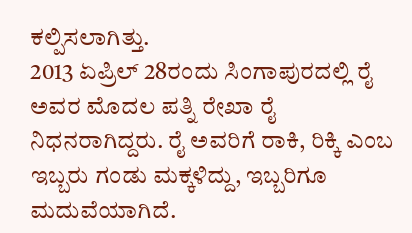ಕಲ್ಪಿಸಲಾಗಿತ್ತು.
2013 ಏಪ್ರಿಲ್ 28ರಂದು ಸಿಂಗಾಪುರದಲ್ಲಿ ರೈ ಅವರ ಮೊದಲ ಪತ್ನಿ ರೇಖಾ ರೈ ನಿಧನರಾಗಿದ್ದರು. ರೈ ಅವರಿಗೆ ರಾಕಿ, ರಿಕ್ಕಿ ಎಂಬ ಇಬ್ಬರು ಗಂಡು ಮಕ್ಕಳಿದ್ದು, ಇಬ್ಬರಿಗೂ ಮದುವೆಯಾಗಿದೆ.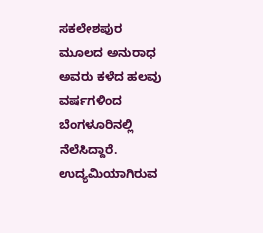ಸಕಲೇಶಪುರ ಮೂಲದ ಅನುರಾಧ ಅವರು ಕಳೆದ ಹಲವು ವರ್ಷಗಳಿಂದ ಬೆಂಗಳೂರಿನಲ್ಲಿ ನೆಲೆಸಿದ್ದಾರೆ. ಉದ್ಯಮಿಯಾಗಿರುವ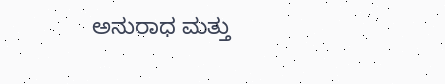ಅನುರಾಧ ಮತ್ತು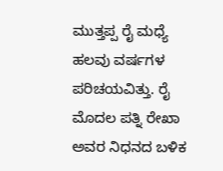ಮುತ್ತಪ್ಪ ರೈ ಮಧ್ಯೆ ಹಲವು ವರ್ಷಗಳ ಪರಿಚಯವಿತ್ತು. ರೈ ಮೊದಲ ಪತ್ನಿ ರೇಖಾ ಅವರ ನಿಧನದ ಬಳಿಕ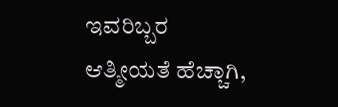ಇವರಿಬ್ಬರ ಆತ್ಮೀಯತೆ ಹೆಚ್ಚಾಗಿ,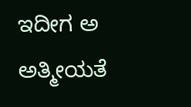ಇದೀಗ ಅ ಅತ್ಮೀಯತೆ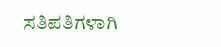ಸತಿಪತಿಗಳಾಗಿ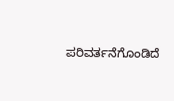ಪರಿವರ್ತನೆಗೊಂಡಿದೆ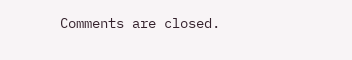Comments are closed.